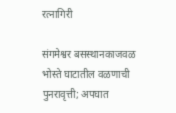रत्नागिरी

संगमेश्वर बसस्थानकाजवळ भोस्ते घाटातील वळणाची पुनरावृत्ती; अपघात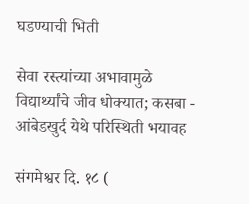घडण्याची भिती

सेवा रस्त्यांच्या अभावामुळे विद्यार्थ्यांचे जीव धोक्यात; कसबा - आंबेडखुर्द येथे परिस्थिती भयावह

संगमेश्वर दि. १८ (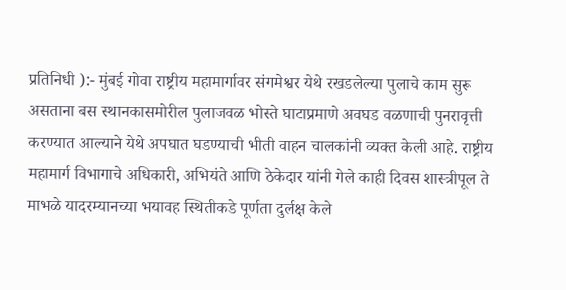प्रतिनिधी ):- मुंबई गोवा राष्ट्रीय महामार्गावर संगमेश्वर येथे रखडलेल्या पुलाचे काम सुरू असताना बस स्थानकासमोरील पुलाजवळ भोस्ते घाटाप्रमाणे अवघड वळणाची पुनरावृत्ती करण्यात आल्याने येथे अपघात घडण्याची भीती वाहन चालकांनी व्यक्त केली आहे. राष्ट्रीय महामार्ग विभागाचे अधिकारी, अभियंते आणि ठेकेदार यांनी गेले काही दिवस शास्त्रीपूल ते माभळे यादरम्यानच्या भयावह स्थितीकडे पूर्णता दुर्लक्ष केले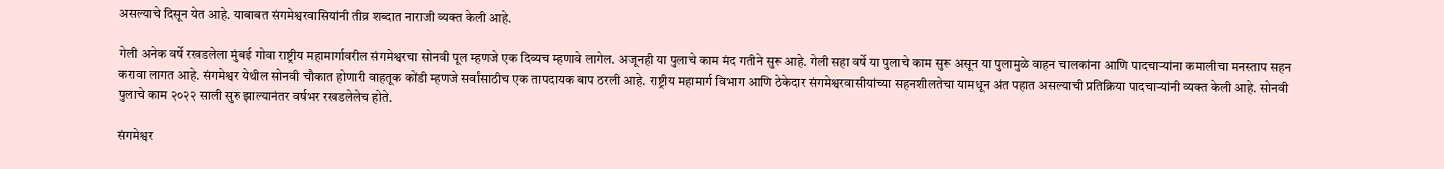असल्याचे दिसून येत आहे. याबाबत संगमेश्वरवासियांनी तीव्र शब्दात नाराजी व्यक्त केली आहे.

गेली अनेक वर्षे रखडलेला मुंबई गोवा राष्ट्रीय महामार्गावरील संगमेश्वरचा सोनवी पूल म्हणजे एक दिव्यच म्हणावे लागेल. अजूनही या पुलाचे काम मंद गतीने सुरू आहे. गेली सहा वर्षे या पुलाचे काम सुरू असून या पुलामुळे वाहन चालकांना आणि पादचाऱ्यांना कमालीचा मनस्ताप सहन करावा लागत आहे. संगमेश्वर येथील सोनवी चौकात होणारी वाहतूक कोंडी म्हणजे सर्वांसाठीच एक तापदायक बाप ठरली आहे. राष्ट्रीय महामार्ग विभाग आणि ठेकेदार संगमेश्वरवासीयांच्या सहनशीलतेचा यामधून अंत पहात असल्याची प्रतिक्रिया पादचाऱ्यांनी व्यक्त केली आहे. सोनवी पुलाचे काम २०२२ साली सुरु झाल्यानंतर वर्षभर रखडलेलेच होते.

संगमेश्वर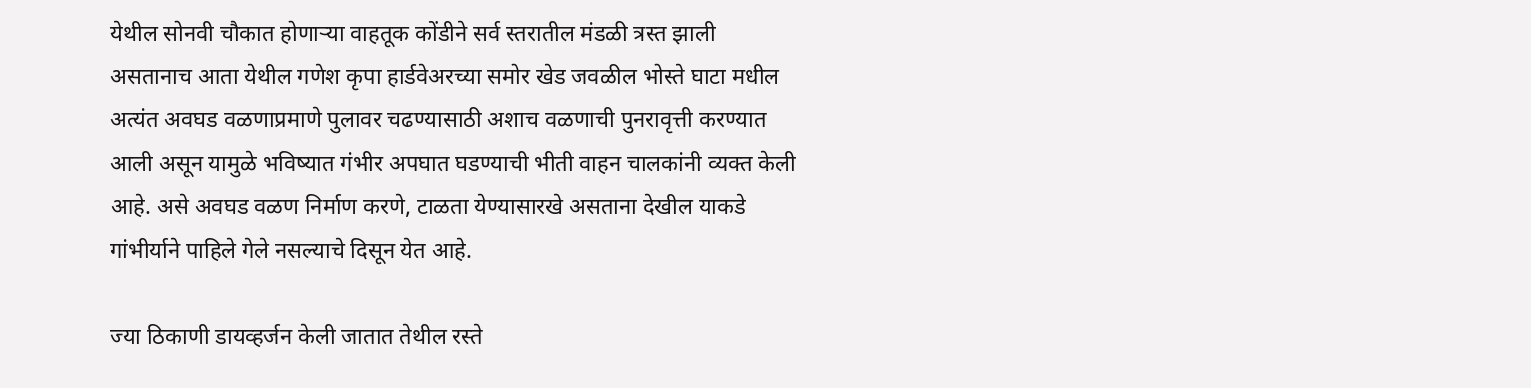येथील सोनवी चौकात होणाऱ्या वाहतूक कोंडीने सर्व स्तरातील मंडळी त्रस्त झाली असतानाच आता येथील गणेश कृपा हार्डवेअरच्या समोर खेड जवळील भोस्ते घाटा मधील अत्यंत अवघड वळणाप्रमाणे पुलावर चढण्यासाठी अशाच वळणाची पुनरावृत्ती करण्यात आली असून यामुळे भविष्यात गंभीर अपघात घडण्याची भीती वाहन चालकांनी व्यक्त केली आहे. असे अवघड वळण निर्माण करणे, टाळता येण्यासारखे असताना देखील याकडे गांभीर्याने पाहिले गेले नसल्याचे दिसून येत आहे.

ज्या ठिकाणी डायव्हर्जन केली जातात तेथील रस्ते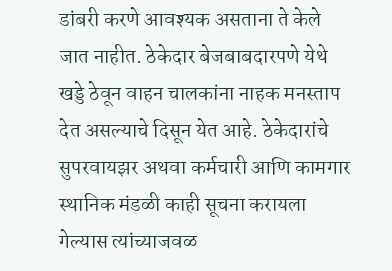डांबरी करणे आवश्यक असताना ते केले जात नाहीत. ठेकेदार बेजबाबदारपणे येथे खड्डे ठेवून वाहन चालकांना नाहक मनस्ताप देत असल्याचे दिसून येत आहे. ठेकेदारांचे सुपरवायझर अथवा कर्मचारी आणि कामगार स्थानिक मंडळी काही सूचना करायला गेल्यास त्यांच्याजवळ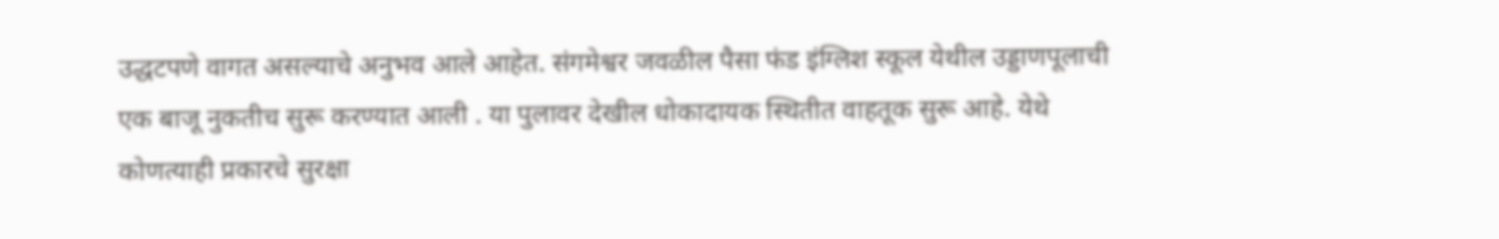उद्धटपणे वागत असल्याचे अनुभव आले आहेत. संगमेश्वर जवळील पैसा फंड इंग्लिश स्कूल येथील उड्डाणपूलाची एक बाजू नुकतीच सुरू करण्यात आली . या पुलावर देखील धोकादायक स्थितीत वाहतूक सुरू आहे. येथे कोणत्याही प्रकारचे सुरक्षा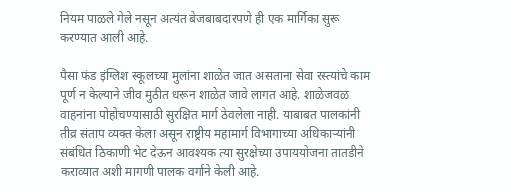नियम पाळले गेले नसून अत्यंत बेजबाबदारपणे ही एक मार्गिका सुरू करण्यात आली आहे.

पैसा फंड इंग्लिश स्कूलच्या मुलांना शाळेत जात असताना सेवा रस्त्यांचे काम पूर्ण न केल्याने जीव मुठीत धरून शाळेत जावे लागत आहे. शाळेजवळ वाहनांना पोहोचण्यासाठी सुरक्षित मार्ग ठेवलेला नाही. याबाबत पालकांनी तीव्र संताप व्यक्त केला असून राष्ट्रीय महामार्ग विभागाच्या अधिकाऱ्यांनी संबंधित ठिकाणी भेट देऊन आवश्यक त्या सुरक्षेच्या उपाययोजना तातडीने कराव्यात अशी मागणी पालक वर्गाने केली आहे.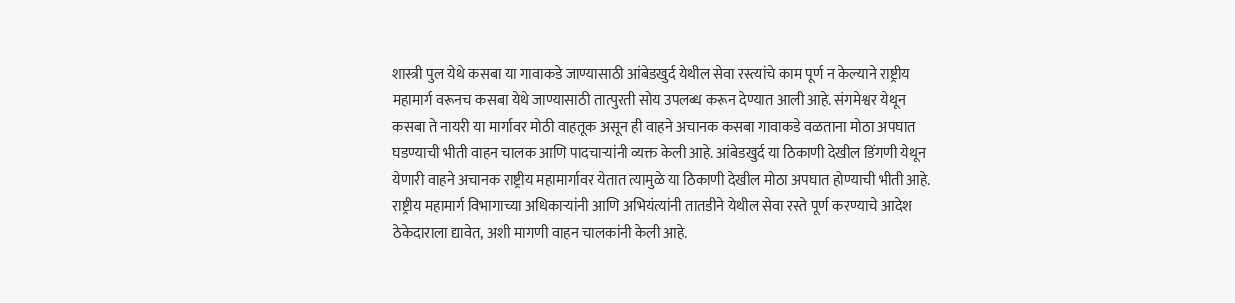शास्त्री पुल येथे कसबा या गावाकडे जाण्यासाठी आंबेडखुर्द येथील सेवा रस्त्यांचे काम पूर्ण न केल्याने राष्ट्रीय महामार्ग वरूनच कसबा येथे जाण्यासाठी तात्पुरती सोय उपलब्ध करून देण्यात आली आहे. संगमेश्वर येथून कसबा ते नायरी या मार्गावर मोठी वाहतूक असून ही वाहने अचानक कसबा गावाकडे वळताना मोठा अपघात घडण्याची भीती वाहन चालक आणि पादचाऱ्यांनी व्यक्त केली आहे. आंबेडखुर्द या ठिकाणी देखील डिंगणी येथून येणारी वाहने अचानक राष्ट्रीय महामार्गावर येतात त्यामुळे या ठिकाणी देखील मोठा अपघात होण्याची भीती आहे. राष्ट्रीय महामार्ग विभागाच्या अधिकाऱ्यांनी आणि अभियंत्यांनी तातडीने येथील सेवा रस्ते पूर्ण करण्याचे आदेश ठेकेदाराला द्यावेत, अशी मागणी वाहन चालकांनी केली आहे.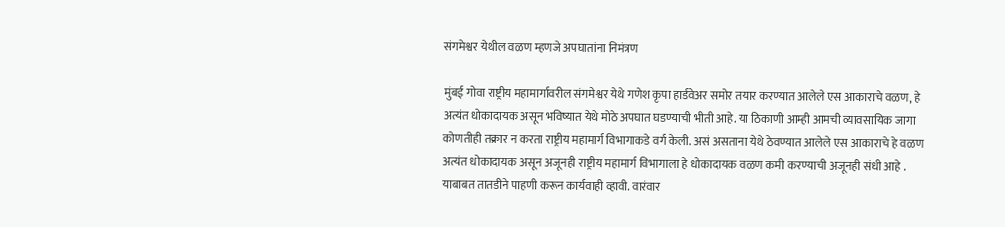संगमेश्वर येथील वळण म्हणजे अपघातांना निमंत्रण

मुंबई गोवा राष्ट्रीय महामार्गावरील संगमेश्वर येथे गणेश कृपा हार्डवेअर समोर तयार करण्यात आलेले एस आकाराचे वळण, हे अत्यंत धोकादायक असून भविष्यात येथे मोठे अपघात घडण्याची भीती आहे. या ठिकाणी आम्ही आमची व्यावसायिक जागा कोणतीही तक्रार न करता राष्ट्रीय महामार्ग विभागाकडे वर्ग केली. असं असताना येथे ठेवण्यात आलेले एस आकाराचे हे वळण अत्यंत धोकादायक असून अजूनही राष्ट्रीय महामार्ग विभागाला हे धोकादायक वळण कमी करण्याची अजूनही संधी आहे . याबाबत तातडीने पाहणी करून कार्यवाही व्हावी. वारंवार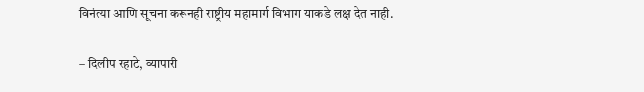विनंत्या आणि सूचना करूनही राष्ट्रीय महामार्ग विभाग याकडे लक्ष देत नाही.

– दिलीप रहाटे, व्यापारी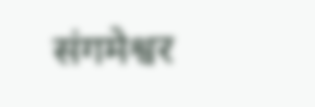संगमेश्वर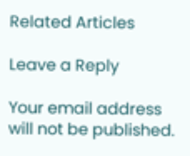Related Articles

Leave a Reply

Your email address will not be published.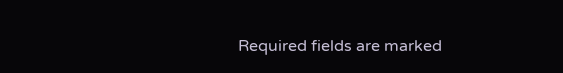Required fields are marked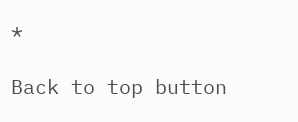*

Back to top button